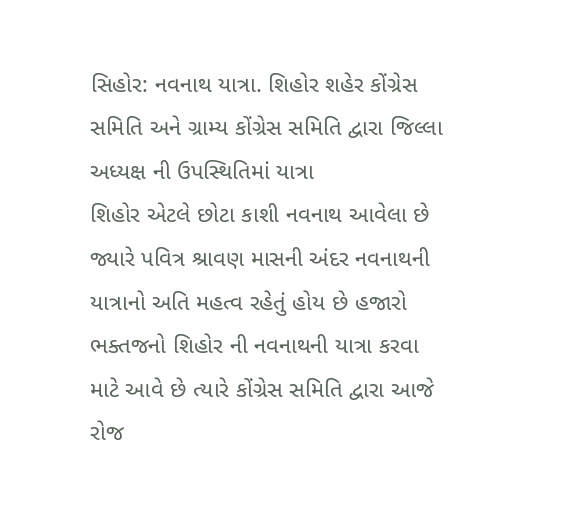સિહોર: નવનાથ યાત્રા. શિહોર શહેર કોંગ્રેસ સમિતિ અને ગ્રામ્ય કોંગ્રેસ સમિતિ દ્વારા જિલ્લા અધ્યક્ષ ની ઉપસ્થિતિમાં યાત્રા
શિહોર એટલે છોટા કાશી નવનાથ આવેલા છે જ્યારે પવિત્ર શ્રાવણ માસની અંદર નવનાથની યાત્રાનો અતિ મહત્વ રહેતું હોય છે હજારો ભક્તજનો શિહોર ની નવનાથની યાત્રા કરવા માટે આવે છે ત્યારે કોંગ્રેસ સમિતિ દ્વારા આજે રોજ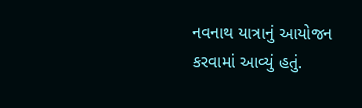નવનાથ યાત્રાનું આયોજન કરવામાં આવ્યું હતું.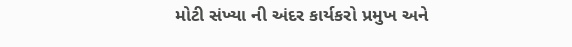મોટી સંખ્યા ની અંદર કાર્યકરો પ્રમુખ અને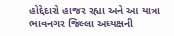હોદ્દેદારો હાજર રહ્યા અને આ યાત્રા ભાવનગર જિલ્લા અધ્યક્ષની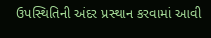ઉપસ્થિતિની અંદર પ્રસ્થાન કરવામાં આવી